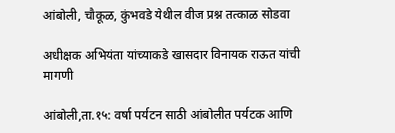आंबोली, चौकूळ, कुंभवडे येथील वीज प्रश्न तत्काळ सोडवा

अधीक्षक अभियंता यांच्याकडे खासदार विनायक राऊत यांची मागणी

आंबोली,ता.१५: वर्षा पर्यटन साठी आंबोलीत पर्यटक आणि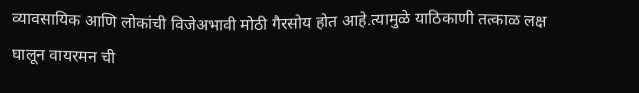व्यावसायिक आणि लोकांची विजेअभावी मोठी गैरसोय होत आहे.त्यामुळे याठिकाणी तत्काळ लक्ष घालून वायरमन ची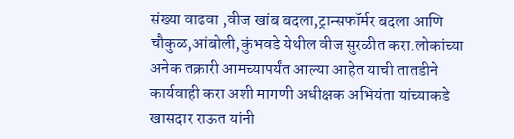संख्या वाढवा ,वीज खांब बदला,ट्रान्सफॉर्मर बदला आणि चौकुळ,आंबोली,कुंभवडे येथील वीज सुरळीत करा.लोकांच्या अनेक तक्रारी आमच्यापर्यंत आल्या आहेत याची तातडीने कार्यवाही करा अशी मागणी अधीक्षक अभियंता यांच्याकडे खासदार राऊत यांनी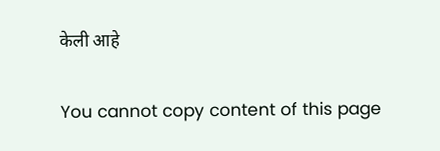केली आहे

You cannot copy content of this page